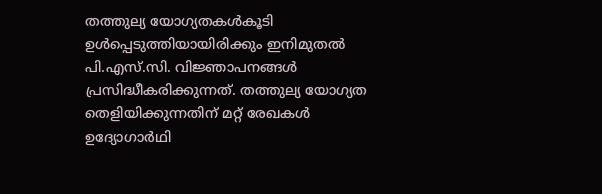തത്തുല്യ യോഗ്യതകൾകൂടി ഉൾപ്പെടുത്തിയായിരിക്കും ഇനിമുതൽ പി.എസ്.സി. വിജ്ഞാപനങ്ങൾ പ്രസിദ്ധീകരിക്കുന്നത്. തത്തുല്യ യോഗ്യത തെളിയിക്കുന്നതിന് മറ്റ് രേഖകൾ ഉദ്യോഗാർഥി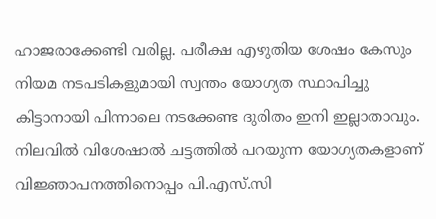ഹാജരാക്കേണ്ടി വരില്ല. പരീക്ഷ എഴുതിയ ശേഷം കേസും നിയമ നടപടികളുമായി സ്വന്തം യോഗ്യത സ്ഥാപിച്ചു കിട്ടാനായി പിന്നാലെ നടക്കേണ്ട ദുരിതം ഇനി ഇല്ലാതാവും.
നിലവിൽ വിശേഷാൽ ചട്ടത്തിൽ പറയുന്ന യോഗ്യതകളാണ് വിജ്ഞാപനത്തിനൊപ്പം പി.എസ്.സി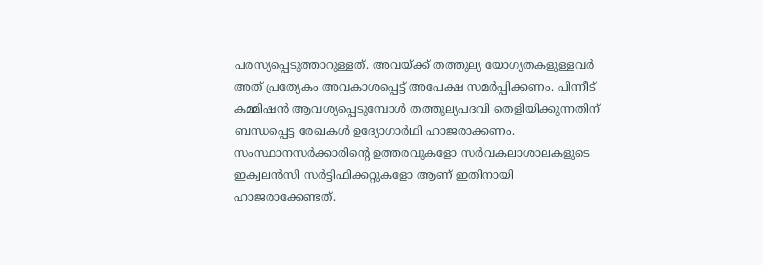പരസ്യപ്പെടുത്താറുള്ളത്. അവയ്ക്ക് തത്തുല്യ യോഗ്യതകളുള്ളവർ അത് പ്രത്യേകം അവകാശപ്പെട്ട് അപേക്ഷ സമർപ്പിക്കണം. പിന്നീട് കമ്മിഷൻ ആവശ്യപ്പെടുമ്പോൾ തത്തുല്യപദവി തെളിയിക്കുന്നതിന് ബന്ധപ്പെട്ട രേഖകൾ ഉദ്യോഗാർഥി ഹാജരാക്കണം. സംസ്ഥാനസർക്കാരിൻ്റെ ഉത്തരവുകളോ സർവകലാശാലകളുടെ ഇക്വലൻസി സർട്ടിഫിക്കറ്റുകളോ ആണ് ഇതിനായി ഹാജരാക്കേണ്ടത്.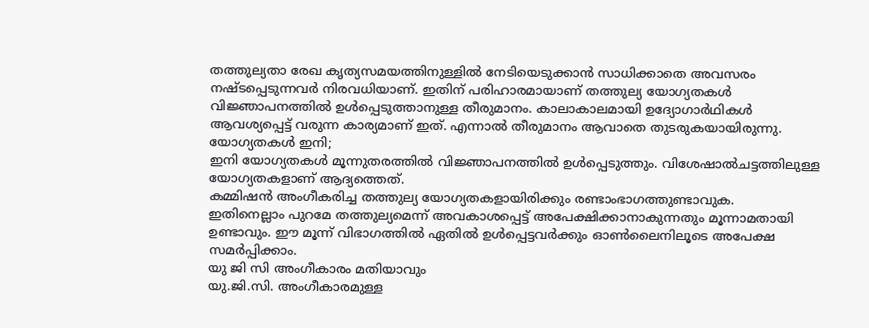തത്തുല്യതാ രേഖ കൃത്യസമയത്തിനുള്ളിൽ നേടിയെടുക്കാൻ സാധിക്കാതെ അവസരം നഷ്ടപ്പെടുന്നവർ നിരവധിയാണ്. ഇതിന് പരിഹാരമായാണ് തത്തുല്യ യോഗ്യതകൾ വിജ്ഞാപനത്തിൽ ഉൾപ്പെടുത്താനുള്ള തീരുമാനം. കാലാകാലമായി ഉദ്യോഗാർഥികൾ ആവശ്യപ്പെട്ട് വരുന്ന കാര്യമാണ് ഇത്. എന്നാൽ തീരുമാനം ആവാതെ തുടരുകയായിരുന്നു.
യോഗ്യതകൾ ഇനി;
ഇനി യോഗ്യതകൾ മൂന്നുതരത്തിൽ വിജ്ഞാപനത്തിൽ ഉൾപ്പെടുത്തും. വിശേഷാൽചട്ടത്തിലുള്ള യോഗ്യതകളാണ് ആദ്യത്തെത്.
കമ്മിഷൻ അംഗീകരിച്ച തത്തുല്യ യോഗ്യതകളായിരിക്കും രണ്ടാംഭാഗത്തുണ്ടാവുക.
ഇതിനെല്ലാം പുറമേ തത്തുല്യമെന്ന് അവകാശപ്പെട്ട് അപേക്ഷിക്കാനാകുന്നതും മൂന്നാമതായി ഉണ്ടാവും. ഈ മൂന്ന് വിഭാഗത്തിൽ ഏതിൽ ഉൾപ്പെട്ടവർക്കും ഓൺലൈനിലൂടെ അപേക്ഷ സമർപ്പിക്കാം.
യു ജി സി അംഗീകാരം മതിയാവും
യു.ജി.സി. അംഗീകാരമുള്ള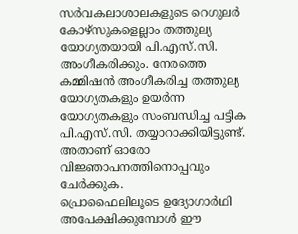സർവകലാശാലകളുടെ റെഗുലർ കോഴ്സുകളെല്ലാം തത്തുല്യ യോഗ്യതയായി പി.എസ്.സി. അംഗീകരിക്കും. നേരത്തെ കമ്മിഷൻ അംഗീകരിച്ച തത്തുല്യ യോഗ്യതകളും ഉയർന്ന യോഗ്യതകളും സംബന്ധിച്ച പട്ടിക പി.എസ്.സി. തയ്യാറാക്കിയിട്ടുണ്ട്. അതാണ് ഓരോ വിജ്ഞാപനത്തിനൊപ്പവും ചേർക്കുക.
പ്രൊഫൈലിലൂടെ ഉദ്യോഗാർഥി അപേക്ഷിക്കുമ്പോൾ ഈ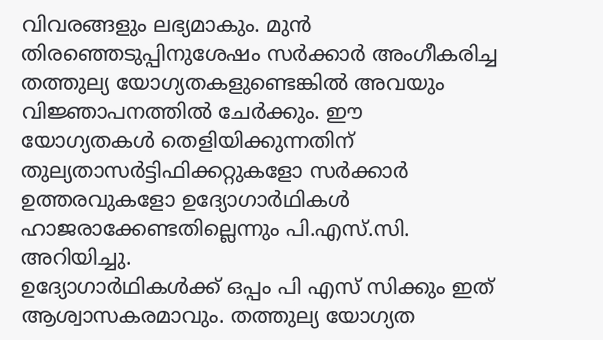വിവരങ്ങളും ലഭ്യമാകും. മുൻ തിരഞ്ഞെടുപ്പിനുശേഷം സർക്കാർ അംഗീകരിച്ച തത്തുല്യ യോഗ്യതകളുണ്ടെങ്കിൽ അവയും വിജ്ഞാപനത്തിൽ ചേർക്കും. ഈ യോഗ്യതകൾ തെളിയിക്കുന്നതിന് തുല്യതാസർട്ടിഫിക്കറ്റുകളോ സർക്കാർ ഉത്തരവുകളോ ഉദ്യോഗാർഥികൾ ഹാജരാക്കേണ്ടതില്ലെന്നും പി.എസ്.സി. അറിയിച്ചു.
ഉദ്യോഗാർഥികൾക്ക് ഒപ്പം പി എസ് സിക്കും ഇത് ആശ്വാസകരമാവും. തത്തുല്യ യോഗ്യത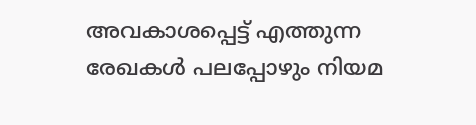അവകാശപ്പെട്ട് എത്തുന്ന രേഖകൾ പലപ്പോഴും നിയമ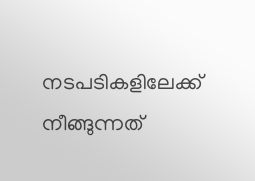നടപടികളിലേക്ക് നീങ്ങുന്നത്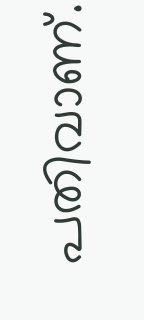പതിവാണ്.